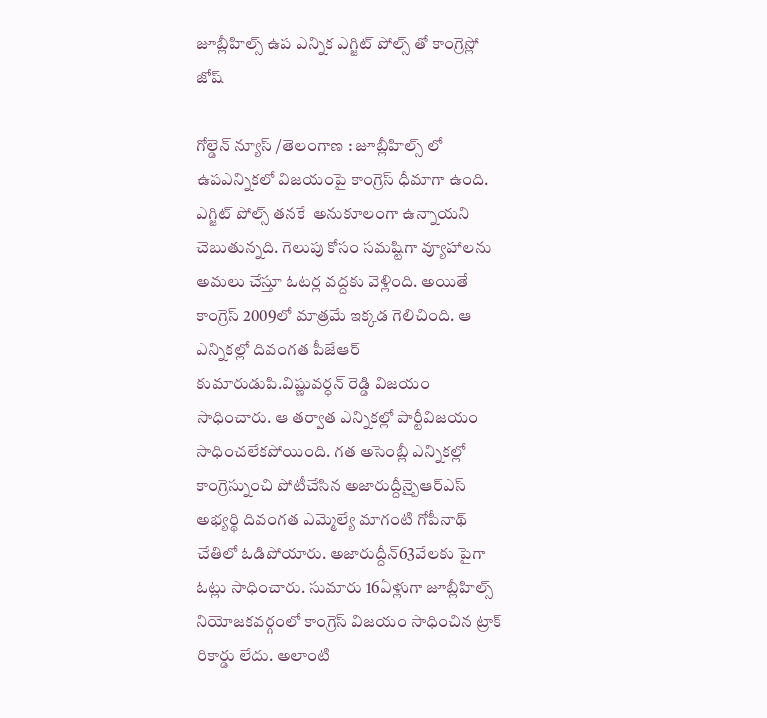జూబ్లీహిల్స్ ఉప ఎన్నిక ఎగ్జిట్ పోల్స్ తో కాంగ్రెస్లో జోష్

గోల్డెన్ న్యూస్ /తెలంగాణ : జూబ్లీహిల్స్ లో ఉపఎన్నికలో విజయంపై కాంగ్రెస్ ధీమాగా ఉంది. ఎగ్జిట్ పోల్స్ తనకే  అనుకూలంగా ఉన్నాయని చెబుతున్నది. గెలుపు కోసం సమష్టిగా వ్యూహాలను  అమలు చేస్తూ ఓటర్ల వద్దకు వెళ్లింది. అయితే కాంగ్రెస్ 2009లో మాత్రమే ఇక్కడ గెలిచింది. ఆ ఎన్నికల్లో దివంగత పీజేఆర్ కుమారుడుపి.విష్ణువర్ధన్ రెడ్డి విజయం సాధించారు. ఆ తర్వాత ఎన్నికల్లో పార్టీవిజయం సాధించలేకపోయింది. గత అసెంబ్లీ ఎన్నికల్లో కాంగ్రెస్నుంచి పోటీచేసిన అజారుద్దీన్బైఆర్ఎస్ అభ్యర్థి దివంగత ఎమ్మెల్యే మాగంటి గోపీనాథ్ చేతిలో ఓడిపోయారు. అజారుద్దీన్63వేలకు పైగా ఓట్లు సాధించారు. సుమారు 16ఏళ్లుగా జూబ్లీహిల్స్ నియోజకవర్గంలో కాంగ్రెస్ విజయం సాధించిన ట్రాక్ రికార్డు లేదు. అలాంటి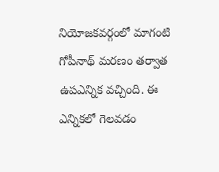నియోజకవర్గంలో మాగంటి గోపీనాథ్ మరణం తర్వాత ఉపఎన్నిక వచ్చింది. ఈ ఎన్నికలో గెలవడం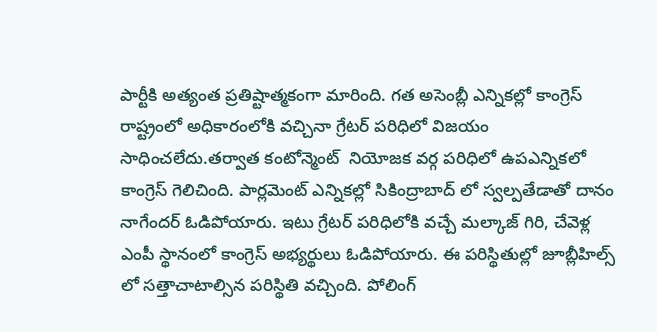పార్టీకి అత్యంత ప్రతిష్టాత్మకంగా మారింది. గత అసెంబ్లీ ఎన్నికల్లో కాంగ్రెస్ రాష్ట్రంలో అధికారంలోకి వచ్చినా గ్రేటర్ పరిధిలో విజయం సాధించలేదు.తర్వాత కంటోన్మెంట్  నియోజక వర్గ పరిధిలో ఉపఎన్నికలో కాంగ్రెస్ గెలిచింది. పార్లమెంట్ ఎన్నికల్లో సికింద్రాబాద్ లో స్వల్పతేడాతో దానం నాగేందర్ ఓడిపోయారు. ఇటు గ్రేటర్ పరిధిలోకి వచ్చే మల్కాజ్ గిరి, చేవెళ్ల ఎంపీ స్థానంలో కాంగ్రెస్ అభ్యర్థులు ఓడిపోయారు. ఈ పరిస్థితుల్లో జూబ్లీహిల్స్ లో సత్తాచాటాల్సిన పరిస్థితి వచ్చింది. పోలింగ్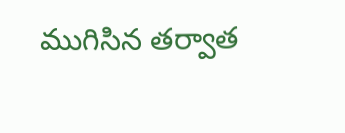ముగిసిన తర్వాత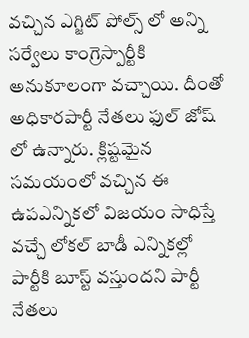వచ్చిన ఎగ్జిట్ పోల్స్ లో అన్ని సర్వేలు కాంగ్రెస్పార్టీకి అనుకూలంగా వచ్చాయి. దీంతో అధికారపార్టీ నేతలు ఫుల్ జోష్ లో ఉన్నారు. క్లిష్టమైన సమయంలో వచ్చిన ఈ ఉపఎన్నికలో విజయం సాధిస్తే వచ్చే లోకల్ బాడీ ఎన్నికల్లో పార్టీకి బూస్ట్ వస్తుందని పార్టీ నేతలు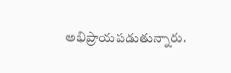అభిప్రాయపడుతున్నారు.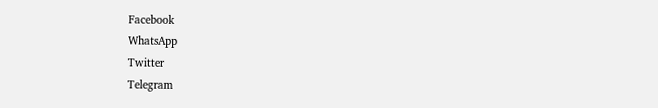Facebook
WhatsApp
Twitter
Telegram